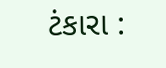ટંકારા :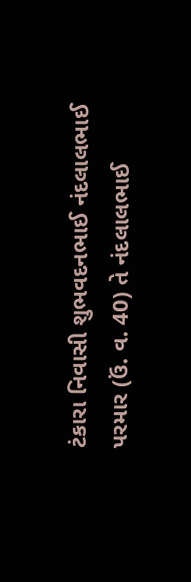ટંકારા નિવાસી શુભવદનભાઈ નંદલાલભાઈ પરમાર (ઉં. વ. 40) તે નંદલાલભાઈ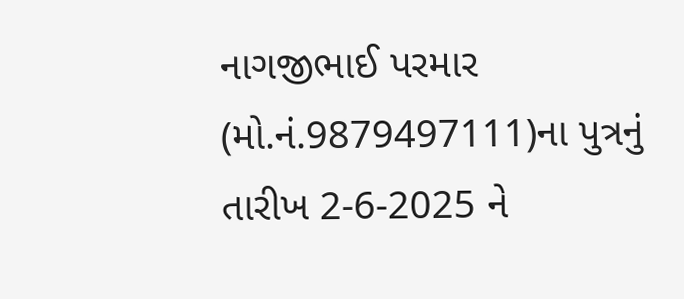નાગજીભાઈ પરમાર (મો.નં.9879497111)ના પુત્રનું તારીખ 2-6-2025 ને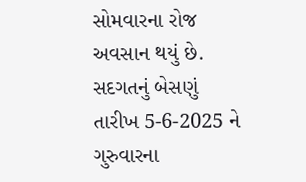સોમવારના રોજ અવસાન થયું છે. સદગતનું બેસણું તારીખ 5-6-2025 ને ગુરુવારના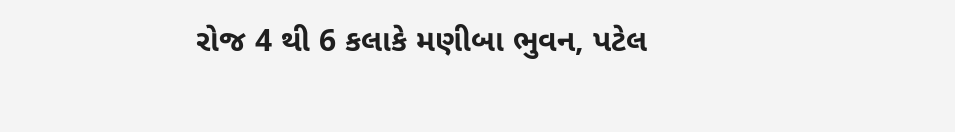રોજ 4 થી 6 કલાકે મણીબા ભુવન, પટેલ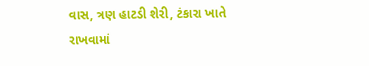વાસ, ત્રણ હાટડી શેરી, ટંકારા ખાતે રાખવામાં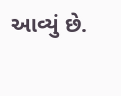આવ્યું છે.